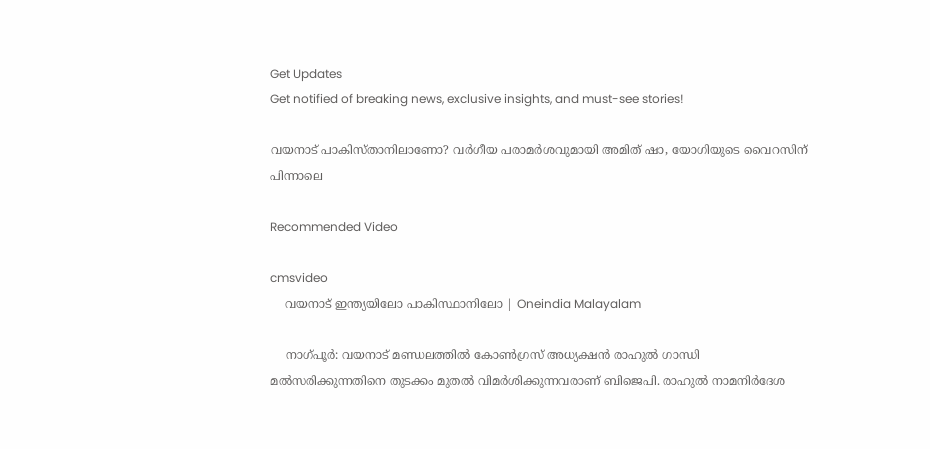Get Updates
Get notified of breaking news, exclusive insights, and must-see stories!

വയനാട് പാകിസ്താനിലാണോ? വര്‍ഗീയ പരാമര്‍ശവുമായി അമിത് ഷാ, യോഗിയുടെ വൈറസിന് പിന്നാലെ

Recommended Video

cmsvideo
    വയനാട് ഇന്ത്യയിലോ പാകിസ്ഥാനിലോ | Oneindia Malayalam

    നാഗ്പൂര്‍: വയനാട് മണ്ഡലത്തില്‍ കോണ്‍ഗ്രസ് അധ്യക്ഷന്‍ രാഹുല്‍ ഗാന്ധി മല്‍സരിക്കുന്നതിനെ തുടക്കം മുതല്‍ വിമര്‍ശിക്കുന്നവരാണ് ബിജെപി. രാഹുല്‍ നാമനിര്‍ദേശ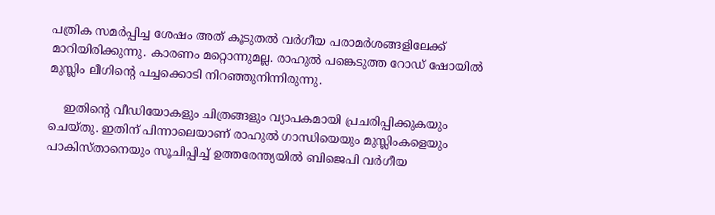പത്രിക സമര്‍പ്പിച്ച ശേഷം അത് കൂടുതല്‍ വര്‍ഗീയ പരാമര്‍ശങ്ങളിലേക്ക് മാറിയിരിക്കുന്നു. കാരണം മറ്റൊന്നുമല്ല. രാഹുല്‍ പങ്കെടുത്ത റോഡ് ഷോയില്‍ മുസ്ലിം ലീഗിന്റെ പച്ചക്കൊടി നിറഞ്ഞുനിന്നിരുന്നു.

    ഇതിന്റെ വീഡിയോകളും ചിത്രങ്ങളും വ്യാപകമായി പ്രചരിപ്പിക്കുകയും ചെയ്തു. ഇതിന് പിന്നാലെയാണ് രാഹുല്‍ ഗാന്ധിയെയും മുസ്ലിംകളെയും പാകിസ്താനെയും സൂചിപ്പിച്ച് ഉത്തരേന്ത്യയില്‍ ബിജെപി വര്‍ഗീയ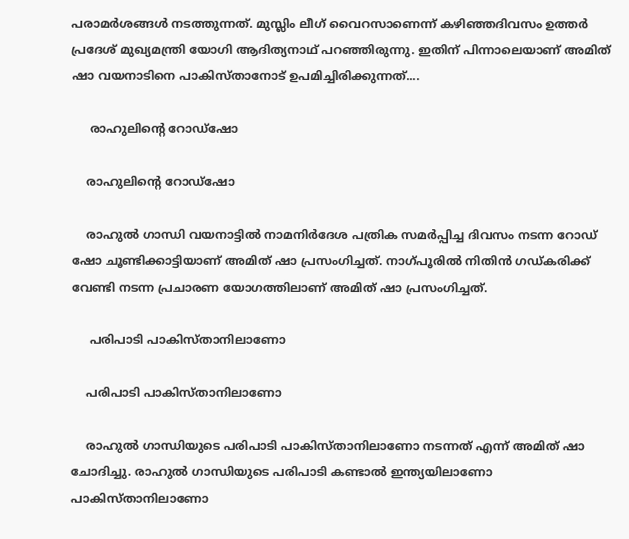പരാമര്‍ശങ്ങള്‍ നടത്തുന്നത്. മുസ്ലിം ലീഗ് വൈറസാണെന്ന് കഴിഞ്ഞദിവസം ഉത്തര്‍ പ്രദേശ് മുഖ്യമന്ത്രി യോഗി ആദിത്യനാഥ് പറഞ്ഞിരുന്നു. ഇതിന് പിന്നാലെയാണ് അമിത് ഷാ വയനാടിനെ പാകിസ്താനോട് ഉപമിച്ചിരിക്കുന്നത്....

     രാഹുലിന്റെ റോഡ്‌ഷോ

    രാഹുലിന്റെ റോഡ്‌ഷോ

    രാഹുല്‍ ഗാന്ധി വയനാട്ടില്‍ നാമനിര്‍ദേശ പത്രിക സമര്‍പ്പിച്ച ദിവസം നടന്ന റോഡ് ഷോ ചൂണ്ടിക്കാട്ടിയാണ് അമിത് ഷാ പ്രസംഗിച്ചത്. നാഗ്പൂരില്‍ നിതിന്‍ ഗഡ്കരിക്ക് വേണ്ടി നടന്ന പ്രചാരണ യോഗത്തിലാണ് അമിത് ഷാ പ്രസംഗിച്ചത്.

     പരിപാടി പാകിസ്താനിലാണോ

    പരിപാടി പാകിസ്താനിലാണോ

    രാഹുല്‍ ഗാന്ധിയുടെ പരിപാടി പാകിസ്താനിലാണോ നടന്നത് എന്ന് അമിത് ഷാ ചോദിച്ചു. രാഹുല്‍ ഗാന്ധിയുടെ പരിപാടി കണ്ടാല്‍ ഇന്ത്യയിലാണോ പാകിസ്താനിലാണോ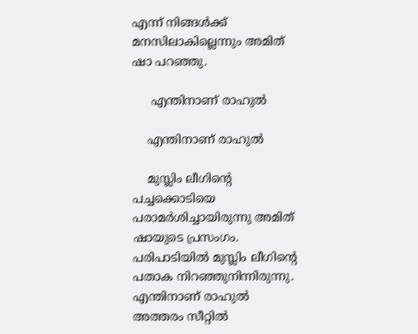എന്ന് നിങ്ങള്‍ക്ക് മനസിലാകില്ലെന്നും അമിത് ഷാ പറഞ്ഞു.

     എന്തിനാണ് രാഹുല്‍

    എന്തിനാണ് രാഹുല്‍

    മുസ്ലിം ലീഗിന്റെ പച്ചക്കൊടിയെ പരാമര്‍ശിച്ചായിരുന്നു അമിത് ഷായുടെ പ്രസംഗം. പരിപാടിയില്‍ മുസ്ലിം ലീഗിന്റെ പതാക നിറഞ്ഞുനിന്നിരുന്നു. എന്തിനാണ് രാഹുല്‍ അത്തരം സീറ്റില്‍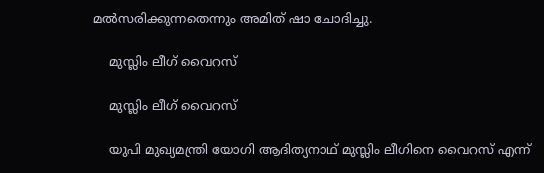മല്‍സരിക്കുന്നതെന്നും അമിത് ഷാ ചോദിച്ചു.

    മുസ്ലിം ലീഗ് വൈറസ്

    മുസ്ലിം ലീഗ് വൈറസ്

    യുപി മുഖ്യമന്ത്രി യോഗി ആദിത്യനാഥ് മുസ്ലിം ലീഗിനെ വൈറസ് എന്ന്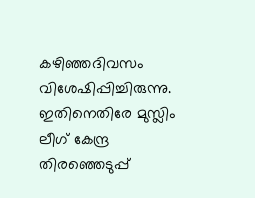കഴിഞ്ഞദിവസം വിശേഷിപ്പിച്ചിരുന്നു. ഇതിനെതിരേ മുസ്ലിം ലീഗ് കേന്ദ്ര തിരഞ്ഞെടുപ്പ്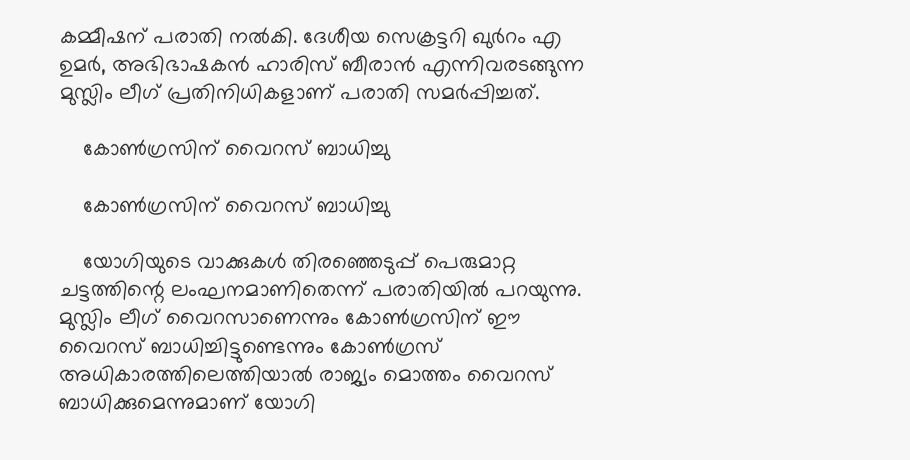കമ്മീഷന് പരാതി നല്‍കി. ദേശീയ സെക്രട്ടറി ഖുര്‍റം എ ഉമര്‍, അഭിഭാഷകന്‍ ഹാരിസ് ബീരാന്‍ എന്നിവരടങ്ങുന്ന മുസ്ലിം ലീഗ് പ്രതിനിധികളാണ് പരാതി സമര്‍പ്പിച്ചത്.

    കോണ്‍ഗ്രസിന് വൈറസ് ബാധിച്ചു

    കോണ്‍ഗ്രസിന് വൈറസ് ബാധിച്ചു

    യോഗിയുടെ വാക്കുകള്‍ തിരഞ്ഞെടുപ്പ് പെരുമാറ്റ ചട്ടത്തിന്റെ ലംഘനമാണിതെന്ന് പരാതിയില്‍ പറയുന്നു. മുസ്ലിം ലീഗ് വൈറസാണെന്നും കോണ്‍ഗ്രസിന് ഈ വൈറസ് ബാധിച്ചിട്ടുണ്ടെന്നും കോണ്‍ഗ്രസ് അധികാരത്തിലെത്തിയാല്‍ രാജ്യം മൊത്തം വൈറസ് ബാധിക്കുമെന്നുമാണ് യോഗി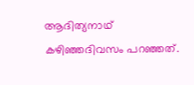ആദിത്യനാഥ് കഴിഞ്ഞദിവസം പറഞ്ഞത്.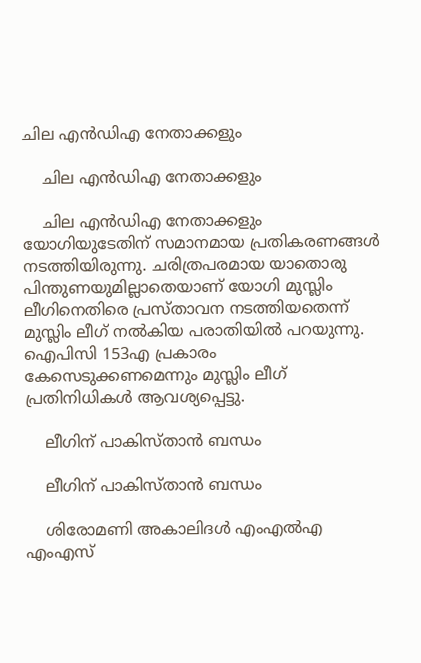ചില എന്‍ഡിഎ നേതാക്കളും

    ചില എന്‍ഡിഎ നേതാക്കളും

    ചില എന്‍ഡിഎ നേതാക്കളും യോഗിയുടേതിന് സമാനമായ പ്രതികരണങ്ങള്‍ നടത്തിയിരുന്നു. ചരിത്രപരമായ യാതൊരു പിന്തുണയുമില്ലാതെയാണ് യോഗി മുസ്ലിം ലീഗിനെതിരെ പ്രസ്താവന നടത്തിയതെന്ന് മുസ്ലിം ലീഗ് നല്‍കിയ പരാതിയില്‍ പറയുന്നു. ഐപിസി 153എ പ്രകാരം കേസെടുക്കണമെന്നും മുസ്ലിം ലീഗ് പ്രതിനിധികള്‍ ആവശ്യപ്പെട്ടു.

    ലീഗിന് പാകിസ്താന്‍ ബന്ധം

    ലീഗിന് പാകിസ്താന്‍ ബന്ധം

    ശിരോമണി അകാലിദള്‍ എംഎല്‍എ എംഎസ്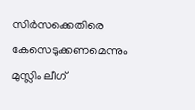സിര്‍സക്കെതിരെ കേസെടുക്കണമെന്നും മുസ്ലിം ലീഗ്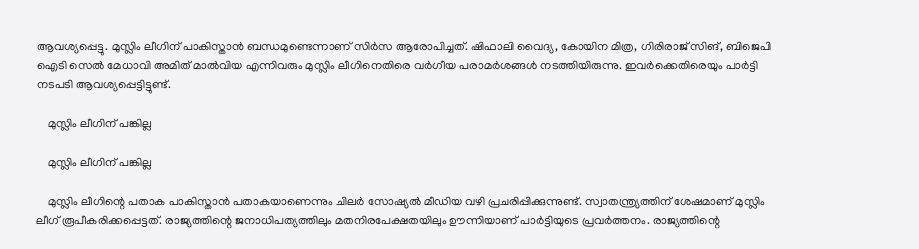ആവശ്യപ്പെട്ടു. മുസ്ലിം ലീഗിന് പാകിസ്താന്‍ ബന്ധമുണ്ടെന്നാണ് സിര്‍സ ആരോപിച്ചത്. ഷിഫാലി വൈദ്യ, കോയിന മിത്ര, ഗിരിരാജ് സിങ്, ബിജെപി ഐടി സെല്‍ മേധാവി അമിത് മാല്‍വിയ എന്നിവരും മുസ്ലിം ലീഗിനെതിരെ വര്‍ഗീയ പരാമര്‍ശങ്ങള്‍ നടത്തിയിരുന്നു. ഇവര്‍ക്കെതിരെയും പാര്‍ട്ടി നടപടി ആവശ്യപ്പെട്ടിട്ടുണ്ട്.

    മുസ്ലിം ലീഗിന് പങ്കില്ല

    മുസ്ലിം ലീഗിന് പങ്കില്ല

    മുസ്ലിം ലീഗിന്റെ പതാക പാകിസ്താന്‍ പതാകയാണെന്നും ചിലര്‍ സോഷ്യല്‍ മീഡിയ വഴി പ്രചരിപ്പിക്കുന്നുണ്ട്. സ്വാതന്ത്ര്യത്തിന് ശേഷമാണ് മുസ്ലിം ലീഗ് രൂപീകരിക്കപ്പെട്ടത്. രാജ്യത്തിന്റെ ജനാധിപത്യത്തിലും മതനിരപേക്ഷതയിലും ഊന്നിയാണ് പാര്‍ട്ടിയുടെ പ്രവര്‍ത്തനം. രാജ്യത്തിന്റെ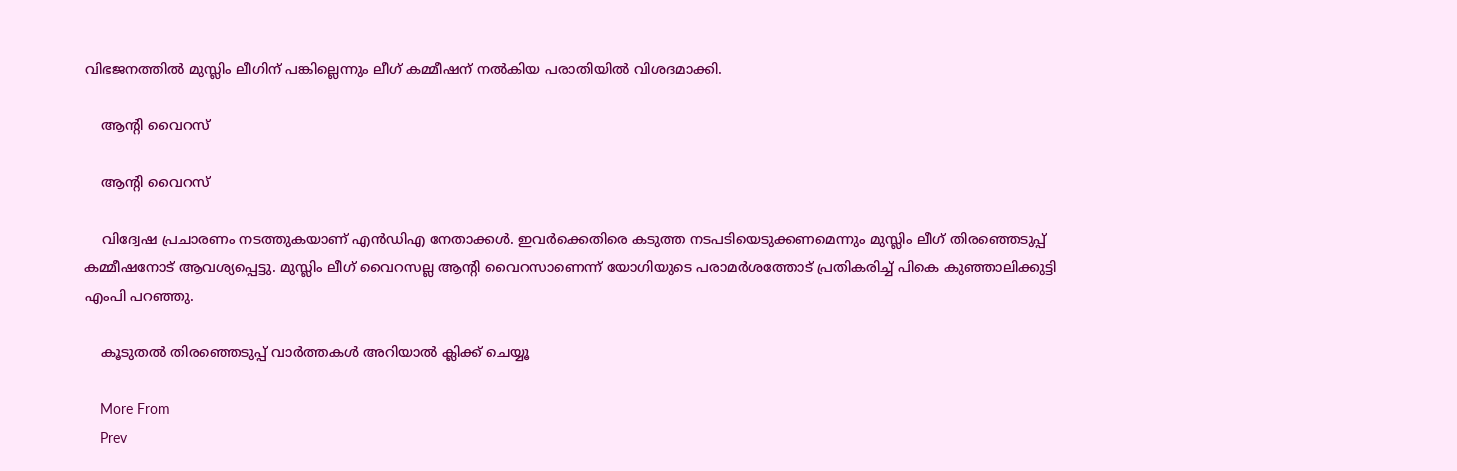വിഭജനത്തില്‍ മുസ്ലിം ലീഗിന് പങ്കില്ലെന്നും ലീഗ് കമ്മീഷന് നല്‍കിയ പരാതിയില്‍ വിശദമാക്കി.

    ആന്റി വൈറസ്

    ആന്റി വൈറസ്

    വിദ്വേഷ പ്രചാരണം നടത്തുകയാണ് എന്‍ഡിഎ നേതാക്കള്‍. ഇവര്‍ക്കെതിരെ കടുത്ത നടപടിയെടുക്കണമെന്നും മുസ്ലിം ലീഗ് തിരഞ്ഞെടുപ്പ് കമ്മീഷനോട് ആവശ്യപ്പെട്ടു. മുസ്ലിം ലീഗ് വൈറസല്ല ആന്റി വൈറസാണെന്ന് യോഗിയുടെ പരാമര്‍ശത്തോട് പ്രതികരിച്ച് പികെ കുഞ്ഞാലിക്കുട്ടി എംപി പറഞ്ഞു.

    കൂടുതല്‍ തിരഞ്ഞെടുപ്പ് വാര്‍ത്തകള്‍ അറിയാല്‍ ക്ലിക്ക് ചെയ്യൂ

    More From
    Prev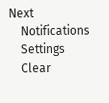Next
    Notifications
    Settings
    Clear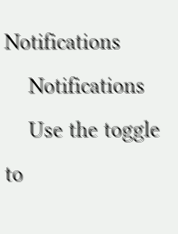Notifications
    Notifications
    Use the toggle to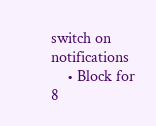switch on notifications
    • Block for 8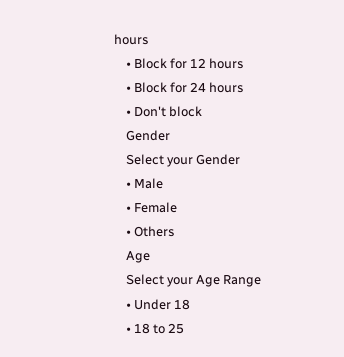hours
    • Block for 12 hours
    • Block for 24 hours
    • Don't block
    Gender
    Select your Gender
    • Male
    • Female
    • Others
    Age
    Select your Age Range
    • Under 18
    • 18 to 25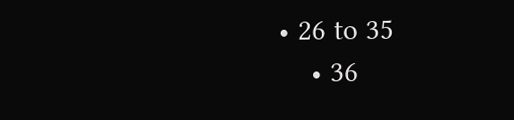• 26 to 35
    • 36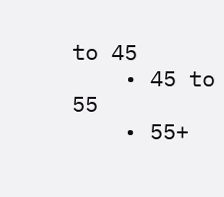to 45
    • 45 to 55
    • 55+